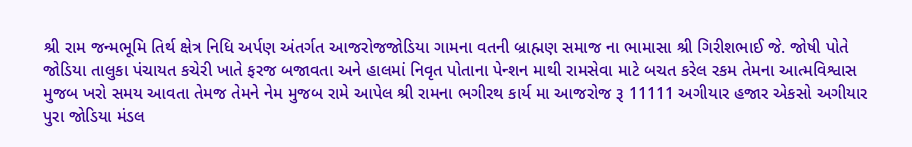શ્રી રામ જન્મભૂમિ તિર્થ ક્ષેત્ર નિધિ અર્પણ અંતર્ગત આજરોજજોડિયા ગામના વતની બ્રાહ્મણ સમાજ ના ભામાસા શ્રી ગિરીશભાઈ જે. જોષી પોતે જોડિયા તાલુકા પંચાયત કચેરી ખાતે ફરજ બજાવતા અને હાલમાં નિવૃત પોતાના પેન્શન માથી રામસેવા માટે બચત કરેલ રકમ તેમના આત્મવિશ્વાસ મુજબ ખરો સમય આવતા તેમજ તેમને નેમ મુજબ રામે આપેલ શ્રી રામના ભગીરથ કાર્ય મા આજરોજ રૂ 11111 અગીયાર હજાર એકસો અગીયાર પુરા જોડિયા મંડલ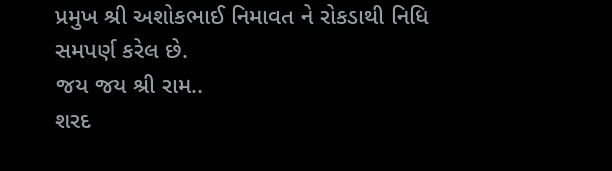પ્રમુખ શ્રી અશોકભાઈ નિમાવત ને રોકડાથી નિધિ સમપર્ણ કરેલ છે.
જય જય શ્રી રામ..
શરદ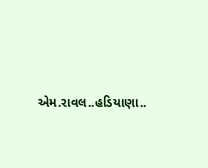એમ.રાવલ..હડિયાણા..